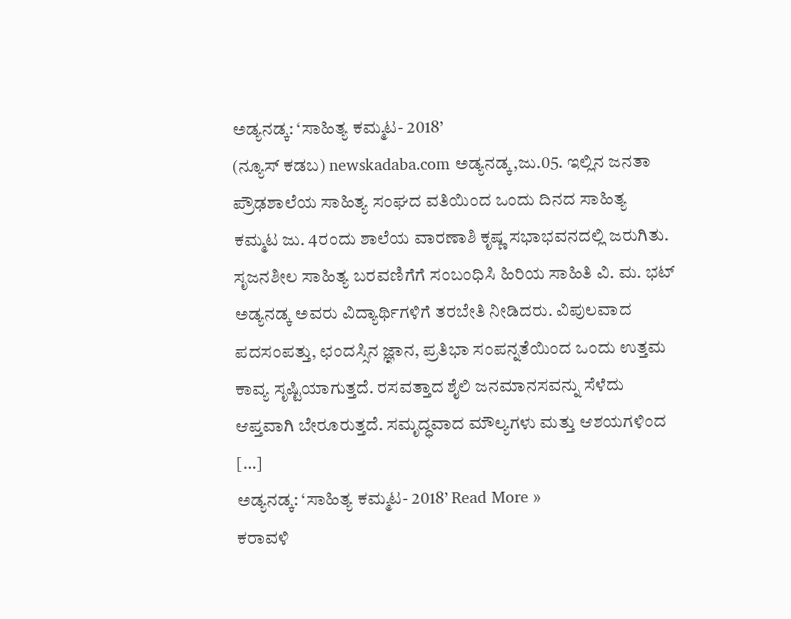ಅಡ್ಯನಡ್ಕ: ‘ಸಾಹಿತ್ಯ ಕಮ್ಮಟ- 2018’
(ನ್ಯೂಸ್ ಕಡಬ) newskadaba.com ಅಡ್ಯನಡ್ಕ,ಜು.05. ಇಲ್ಲಿನ ಜನತಾ ಪ್ರೌಢಶಾಲೆಯ ಸಾಹಿತ್ಯ ಸಂಘದ ವತಿಯಿಂದ ಒಂದು ದಿನದ ಸಾಹಿತ್ಯ ಕಮ್ಮಟ ಜು. 4ರಂದು ಶಾಲೆಯ ವಾರಣಾಶಿ ಕೃಷ್ಣ ಸಭಾಭವನದಲ್ಲಿ ಜರುಗಿತು. ಸೃಜನಶೀಲ ಸಾಹಿತ್ಯ ಬರವಣಿಗೆಗೆ ಸಂಬಂಧಿಸಿ ಹಿರಿಯ ಸಾಹಿತಿ ವಿ. ಮ. ಭಟ್ ಅಡ್ಯನಡ್ಕ ಅವರು ವಿದ್ಯಾರ್ಥಿಗಳಿಗೆ ತರಬೇತಿ ನೀಡಿದರು. ವಿಪುಲವಾದ ಪದಸಂಪತ್ತು, ಛಂದಸ್ಸಿನ ಜ್ಞಾನ, ಪ್ರತಿಭಾ ಸಂಪನ್ನತೆಯಿಂದ ಒಂದು ಉತ್ತಮ ಕಾವ್ಯ ಸೃಷ್ಟಿಯಾಗುತ್ತದೆ. ರಸವತ್ತಾದ ಶೈಲಿ ಜನಮಾನಸವನ್ನು ಸೆಳೆದು ಆಪ್ತವಾಗಿ ಬೇರೂರುತ್ತದೆ. ಸಮೃದ್ಧವಾದ ಮೌಲ್ಯಗಳು ಮತ್ತು ಆಶಯಗಳಿಂದ […]
ಅಡ್ಯನಡ್ಕ: ‘ಸಾಹಿತ್ಯ ಕಮ್ಮಟ- 2018’ Read More »
ಕರಾವಳಿ